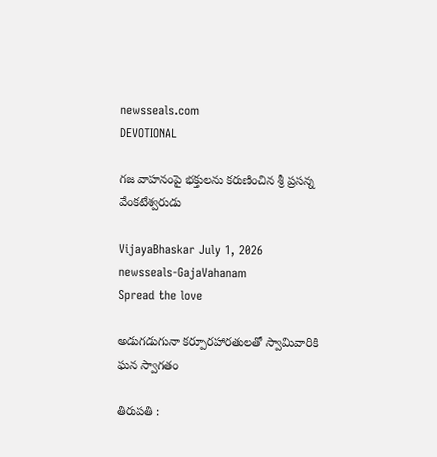newsseals.com
DEVOTIONAL

గజ వాహనంపై భక్తులను కరుణించిన‌ శ్రీ ప్రసన్న వేంకటేశ్వరుడు

VijayaBhaskar July 1, 2026
newsseals-GajaVahanam
Spread the love

అడుగడుగునా కర్పూరహారతులతో స్వామివారికి ఘన స్వాగతం

తిరుపతి :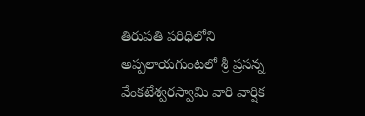తిరుప‌తి ప‌రిధిలోని అప్పలాయగుంటలో శ్రీ ప్రసన్న వేంకటేశ్వరస్వామి వారి వార్షిక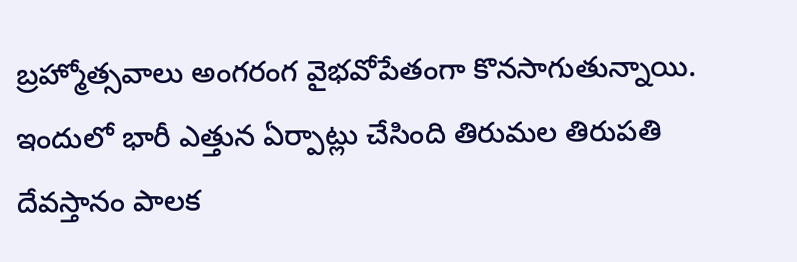బ్రహ్మోత్సవాలు అంగ‌రంగ వైభ‌వోపేతంగా కొన‌సాగుతున్నాయి. ఇందులో భారీ ఎత్తున ఏర్పాట్లు చేసింది తిరుమ‌ల తిరుప‌తి దేవ‌స్తానం పాల‌క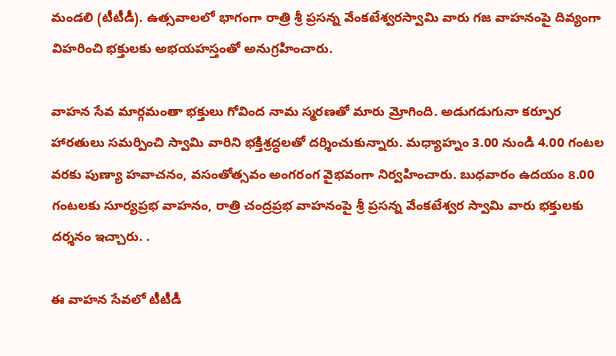మండ‌లి (టీటీడీ). ఉత్స‌వాల‌లో భాగంగా రాత్రి శ్రీ ప్రసన్న వేంకటేశ్వరస్వామి వారు గజ వాహనంపై దివ్యంగా విహరించి భక్తులకు అభయహస్తంతో అనుగ్రహించారు.

వాహన సేవ మార్గమంతా భక్తులు గోవింద నామ స్మరణతో మారు మ్రోగింది. అడుగడుగునా కర్పూర హారతులు సమర్పించి స్వామి వారిని భక్తిశ్రద్ధలతో దర్శించుకున్నారు. మధ్యాహ్నం 3.00 నుండి 4.00 గంటల వరకు పుణ్యా హవాచనం, వసంతోత్సవం అంగ‌రంగ వైభవంగా నిర్వహించారు. బుధవారం ఉదయం 8.00 గంటలకు సూర్యప్రభ వాహనం, రాత్రి చంద్రప్రభ వాహనంపై శ్రీ ప్రసన్న వేంకటేశ్వర స్వామి వారు భక్తులకు దర్శనం ఇచ్చారు. .

ఈ వాహన సేవలో టీటీడీ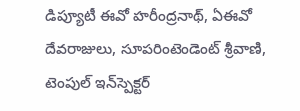డిప్యూటీ ఈవో హరీంద్రనాథ్, ఏఈవో దేవరాజులు, సూపరింటెండెంట్ శ్రీవాణి, టెంపుల్ ఇన్‌స్పెక్టర్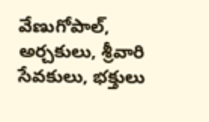వేణుగోపాల్, అర్చకులు, శ్రీవారి సేవకులు, భక్తులు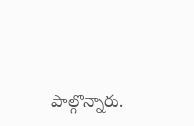పాల్గొన్నారు.